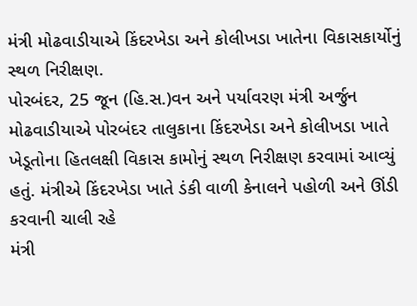મંત્રી મોઢવાડીયાએ કિંદરખેડા અને કોલીખડા ખાતેના વિકાસકાર્યોનું સ્થળ નિરીક્ષણ.
પોરબંદર, 25 જૂન (હિ.સ.)વન અને પર્યાવરણ મંત્રી અર્જુન મોઢવાડીયાએ પોરબંદર તાલુકાના કિંદરખેડા અને કોલીખડા ખાતે ખેડૂતોના હિતલક્ષી વિકાસ કામોનું સ્થળ નિરીક્ષણ કરવામાં આવ્યું હતું. મંત્રીએ કિંદરખેડા ખાતે ડંકી વાળી કેનાલને પહોળી અને ઊંડી કરવાની ચાલી રહે
મંત્રી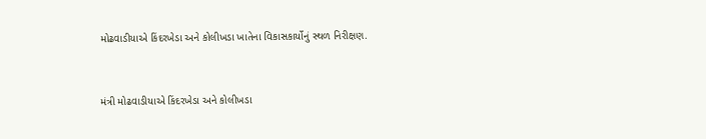મોઢવાડીયાએ કિંદરખેડા અને કોલીખડા ખાતેના વિકાસકાર્યોનું સ્થળ નિરીક્ષણ.


મંત્રી મોઢવાડીયાએ કિંદરખેડા અને કોલીખડા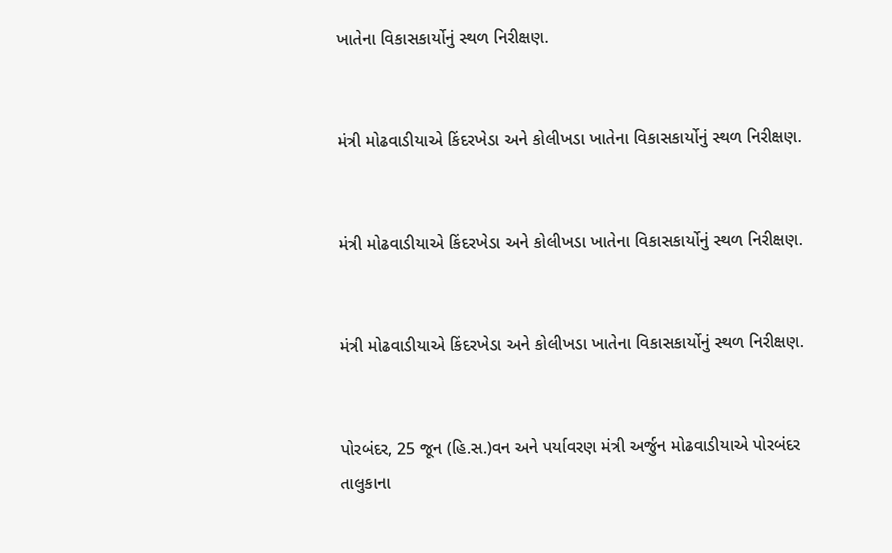ખાતેના વિકાસકાર્યોનું સ્થળ નિરીક્ષણ.


મંત્રી મોઢવાડીયાએ કિંદરખેડા અને કોલીખડા ખાતેના વિકાસકાર્યોનું સ્થળ નિરીક્ષણ.


મંત્રી મોઢવાડીયાએ કિંદરખેડા અને કોલીખડા ખાતેના વિકાસકાર્યોનું સ્થળ નિરીક્ષણ.


મંત્રી મોઢવાડીયાએ કિંદરખેડા અને કોલીખડા ખાતેના વિકાસકાર્યોનું સ્થળ નિરીક્ષણ.


પોરબંદર, 25 જૂન (હિ.સ.)વન અને પર્યાવરણ મંત્રી અર્જુન મોઢવાડીયાએ પોરબંદર તાલુકાના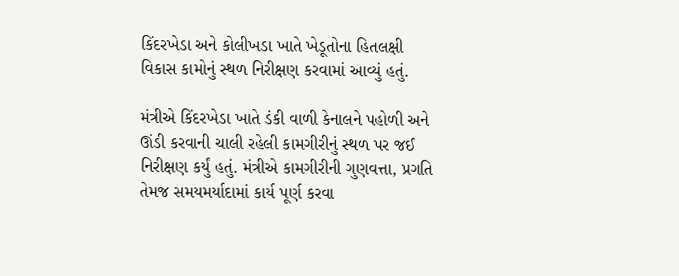કિંદરખેડા અને કોલીખડા ખાતે ખેડૂતોના હિતલક્ષી વિકાસ કામોનું સ્થળ નિરીક્ષણ કરવામાં આવ્યું હતું.

મંત્રીએ કિંદરખેડા ખાતે ડંકી વાળી કેનાલને પહોળી અને ઊંડી કરવાની ચાલી રહેલી કામગીરીનું સ્થળ પર જઈ નિરીક્ષણ કર્યું હતું. મંત્રીએ કામગીરીની ગુણવત્તા, પ્રગતિ તેમજ સમયમર્યાદામાં કાર્ય પૂર્ણ કરવા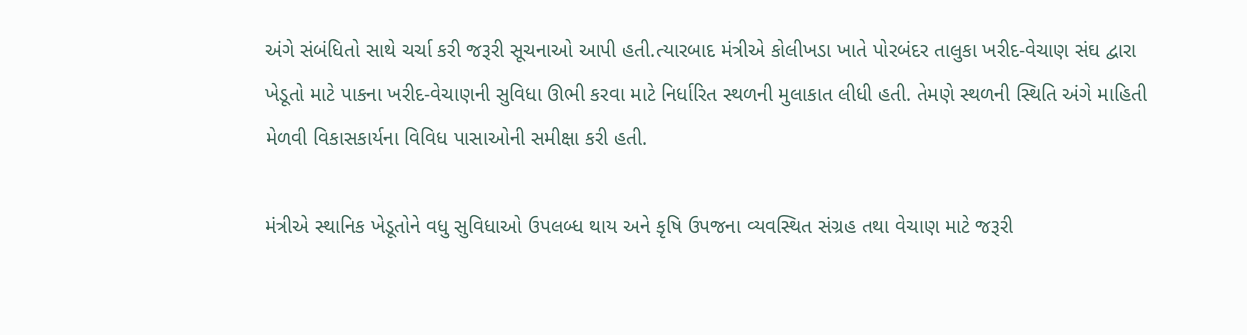અંગે સંબંધિતો સાથે ચર્ચા કરી જરૂરી સૂચનાઓ આપી હતી.ત્યારબાદ મંત્રીએ કોલીખડા ખાતે પોરબંદર તાલુકા ખરીદ-વેચાણ સંઘ દ્વારા ખેડૂતો માટે પાકના ખરીદ-વેચાણની સુવિધા ઊભી કરવા માટે નિર્ધારિત સ્થળની મુલાકાત લીધી હતી. તેમણે સ્થળની સ્થિતિ અંગે માહિતી મેળવી વિકાસકાર્યના વિવિધ પાસાઓની સમીક્ષા કરી હતી.

મંત્રીએ સ્થાનિક ખેડૂતોને વધુ સુવિધાઓ ઉપલબ્ધ થાય અને કૃષિ ઉપજના વ્યવસ્થિત સંગ્રહ તથા વેચાણ માટે જરૂરી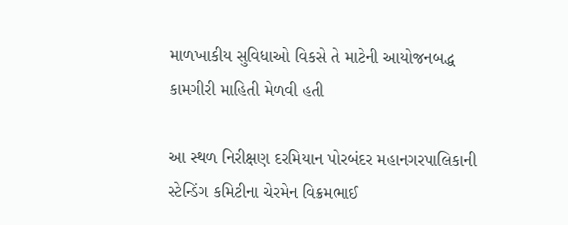માળખાકીય સુવિધાઓ વિકસે તે માટેની આયોજનબદ્ધ કામગીરી માહિતી મેળવી હતી

આ સ્થળ નિરીક્ષણ દરમિયાન પોરબંદર મહાનગરપાલિકાની સ્ટેન્ડિંગ કમિટીના ચેરમેન વિક્રમભાઈ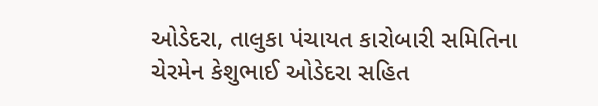ઓડેદરા, તાલુકા પંચાયત કારોબારી સમિતિના ચેરમેન કેશુભાઈ ઓડેદરા સહિત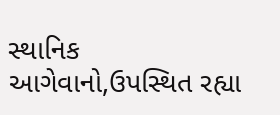સ્થાનિક આગેવાનો,ઉપસ્થિત રહ્યા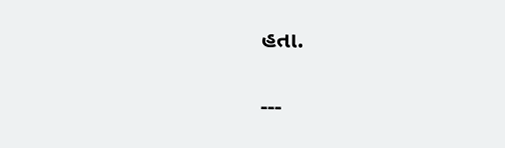હતા.

---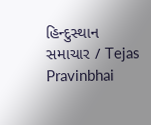હિન્દુસ્થાન સમાચાર / Tejas Pravinbhai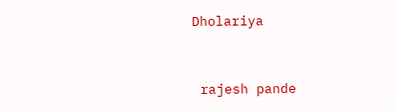Dholariya


 rajesh pande